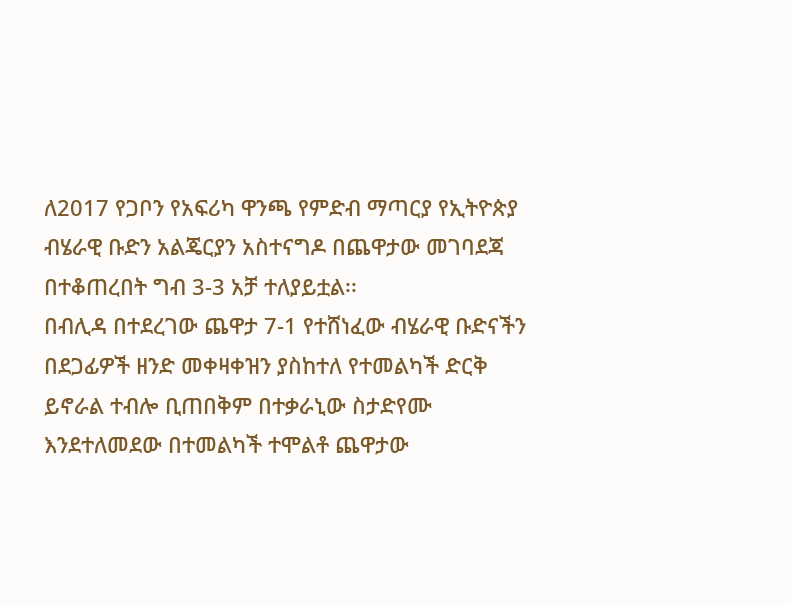ለ2017 የጋቦን የአፍሪካ ዋንጫ የምድብ ማጣርያ የኢትዮጵያ ብሄራዊ ቡድን አልጄርያን አስተናግዶ በጨዋታው መገባደጃ በተቆጠረበት ግብ 3-3 አቻ ተለያይቷል፡፡
በብሊዳ በተደረገው ጨዋታ 7-1 የተሸነፈው ብሄራዊ ቡድናችን በደጋፊዎች ዘንድ መቀዛቀዝን ያስከተለ የተመልካች ድርቅ ይኖራል ተብሎ ቢጠበቅም በተቃራኒው ስታድየሙ እንደተለመደው በተመልካች ተሞልቶ ጨዋታው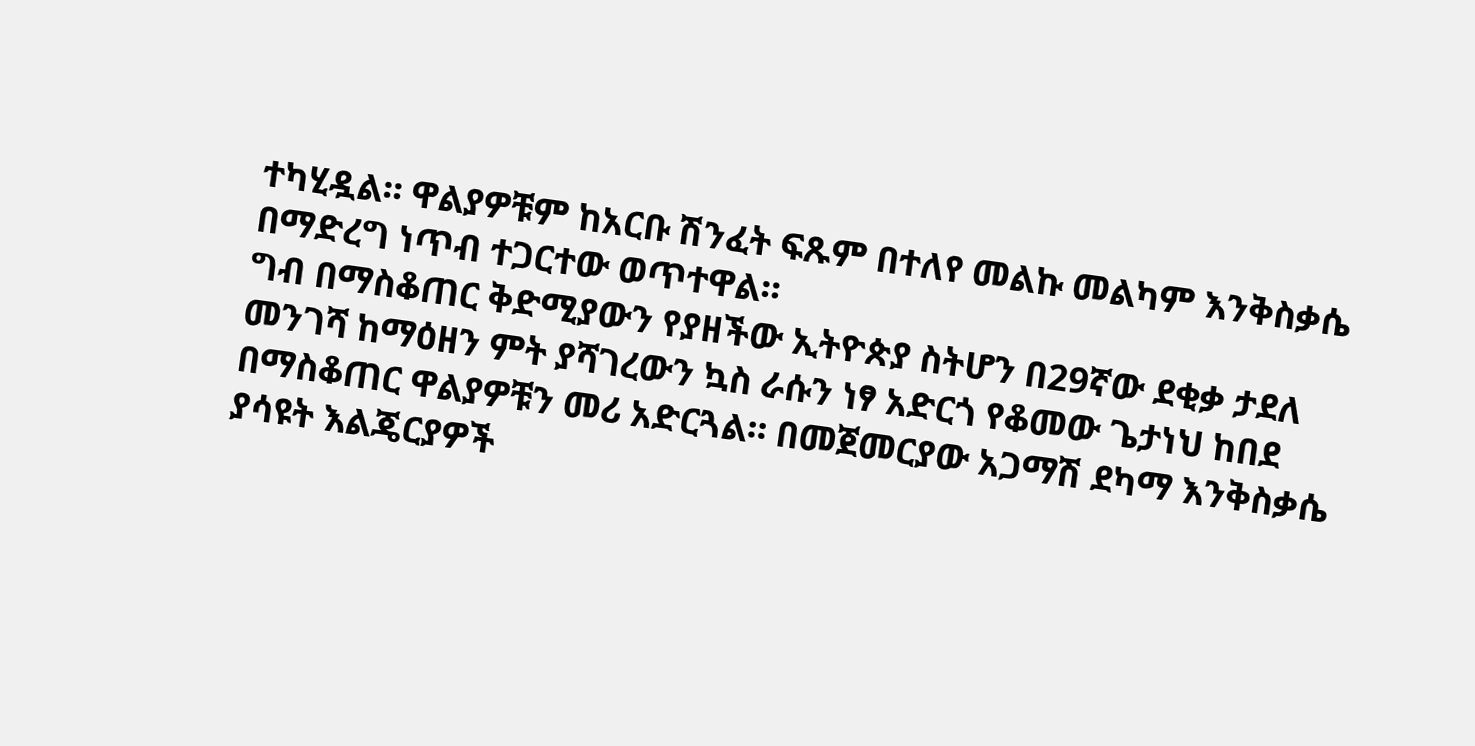ተካሂዷል፡፡ ዋልያዎቹም ከአርቡ ሽንፈት ፍጹም በተለየ መልኩ መልካም እንቅስቃሴ በማድረግ ነጥብ ተጋርተው ወጥተዋል፡፡
ግብ በማስቆጠር ቅድሚያውን የያዘችው ኢትዮጵያ ስትሆን በ29ኛው ደቂቃ ታደለ መንገሻ ከማዕዘን ምት ያሻገረውን ኳስ ራሱን ነፃ አድርጎ የቆመው ጌታነህ ከበደ በማስቆጠር ዋልያዎቹን መሪ አድርጓል፡፡ በመጀመርያው አጋማሽ ደካማ እንቅስቃሴ ያሳዩት እልጄርያዎች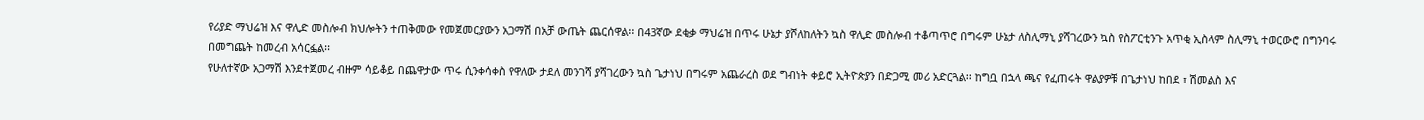የሪያድ ማህሬዝ እና ዋሊድ መስሎብ ክህሎትን ተጠቅመው የመጀመርያውን አጋማሽ በአቻ ውጤት ጨርሰዋል፡፡ በ43ኛው ደቂቃ ማህሬዝ በጥሩ ሁኔታ ያሾለከለትን ኳስ ዋሊድ መስሎብ ተቆጣጥሮ በግሩም ሁኔታ ለስሊማኒ ያሻገረውን ኳስ የስፖርቲንጉ አጥቂ ኢስላም ስሊማኒ ተወርውሮ በግንባሩ በመግጨት ከመረብ አሳርፏል፡፡
የሁለተኛው አጋማሽ እንደተጀመረ ብዙም ሳይቆይ በጨዋታው ጥሩ ሲንቀሳቀስ የዋለው ታደለ መንገሻ ያሻገረውን ኳስ ጌታነህ በግሩም አጨራረስ ወደ ግብነት ቀይሮ ኢትዮጵያን በድጋሚ መሪ አድርጓል፡፡ ከግቧ በኋላ ጫና የፈጠሩት ዋልያዎቹ በጌታነህ ከበደ ፣ ሽመልስ እና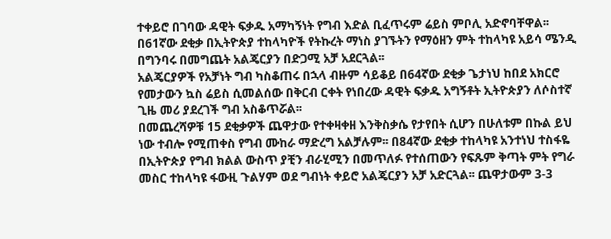ተቀይሮ በገባው ዳዊት ፍቃዱ አማካኝነት የግብ እድል ቢፈጥሩም ሬይስ ምቦሊ አድኖባቸዋል፡፡ በ61ኛው ደቂቃ በኢትዮጵያ ተከላካዮች የትኩረት ማነስ ያገኙትን የማዕዘን ምት ተከላካዩ አይሳ ሜንዲ በግንባሩ በመግጨት አልጄርያን በድጋሚ አቻ አደርጓል፡፡
አልጄርያዎች የአቻነት ግብ ካስቆጠሩ በኋላ ብዙም ሳይቆይ በ64ኛው ደቂቃ ጌታነህ ከበደ አክርሮ የመታውን ኳስ ሬይስ ሲመልሰው በቅርብ ርቀት የነበረው ዳዊት ፍቃዱ አግኝቶት ኢትዮጵያን ለሶስተኛ ጊዜ መሪ ያደረገች ግብ አስቆጥሯል፡፡
በመጨረሻዎቹ 15 ደቂቃዎች ጨዋታው የተቀዛቀዘ እንቅስቃሴ የታየበት ሲሆን በሁለቱም በኩል ይህ ነው ተብሎ የሚጠቀስ የግብ ሙከራ ማድረግ አልቻሉም፡፡ በ84ኛው ደቂቃ ተከላካዩ አንተነህ ተስፋዬ በኢትዮጵያ የግብ ክልል ውስጥ ያቺን ብራሂሚን በመጥለፉ የተሰጠውን የፍጹም ቅጣት ምት የግራ መስር ተከላካዩ ፋውዚ ጉልሃም ወደ ግብነት ቀይሮ አልጄርያን አቻ አድርጓል፡፡ ጨዋታውም 3-3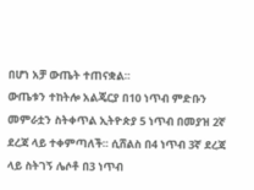በሆነ አቻ ውጤት ተጠናቋል፡፡
ውጤቱን ተከትሎ አልጄርያ በ10 ነጥብ ምድቡን መምራቷን ስትቀጥል ኢትዮጵያ 5 ነጥብ በመያዝ 2ኛ ደረጃ ላይ ተቀምጣለች፡፡ ሲሸልስ በ4 ነጥብ 3ኛ ደረጃ ላይ ስትገኝ ሌሶቶ በ3 ነጥብ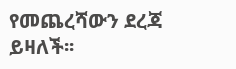የመጨረሻውን ደረጃ ይዛለች፡፡